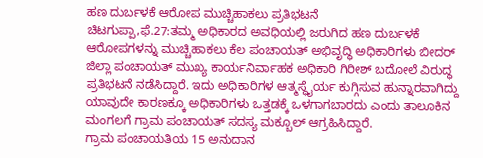ಹಣ ದುರ್ಬಳಕೆ ಆರೋಪ ಮುಚ್ಚಿಹಾಕಲು ಪ್ರತಿಭಟನೆ
ಚಿಟಗುಪ್ಪಾ,ಫೆ.27:ತಮ್ಮ ಅಧಿಕಾರದ ಅವಧಿಯಲ್ಲಿ ಜರುಗಿದ ಹಣ ದುರ್ಬಳಕೆ ಆರೋಪಗಳನ್ನು ಮುಚ್ಚಿಹಾಕಲು ಕೆಲ ಪಂಚಾಯತ್ ಅಭಿವೃದ್ಧಿ ಅಧಿಕಾರಿಗಳು ಬೀದರ್ ಜಿಲ್ಲಾ ಪಂಚಾಯತ್ ಮುಖ್ಯ ಕಾರ್ಯನಿರ್ವಾಹಕ ಅಧಿಕಾರಿ ಗಿರೀಶ್ ಬದೋಲೆ ವಿರುದ್ಧ ಪ್ರತಿಭಟನೆ ನಡೆಸಿದ್ದಾರೆ. ಇದು ಅಧಿಕಾರಿಗಳ ಆತ್ಮಸ್ಥೈರ್ಯ ಕುಗ್ಗಿಸುವ ಹುನ್ನಾರವಾಗಿದ್ದು ಯಾವುದೇ ಕಾರಣಕ್ಕೂ ಅಧಿಕಾರಿಗಳು ಒತ್ತಡಕ್ಕೆ ಒಳಗಾಗಬಾರದು ಎಂದು ತಾಲೂಕಿನ ಮಂಗಲಗೆ ಗ್ರಾಮ ಪಂಚಾಯತ್ ಸದಸ್ಯ ಮಕ್ಬೂಲ್ ಆಗ್ರಹಿಸಿದ್ದಾರೆ.
ಗ್ರಾಮ ಪಂಚಾಯತಿಯ 15 ಅನುದಾನ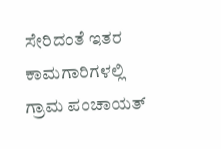ಸೇರಿದಂತೆ ಇತರ ಕಾಮಗಾರಿಗಳಲ್ಲಿ ಗ್ರಾಮ ಪಂಚಾಯತ್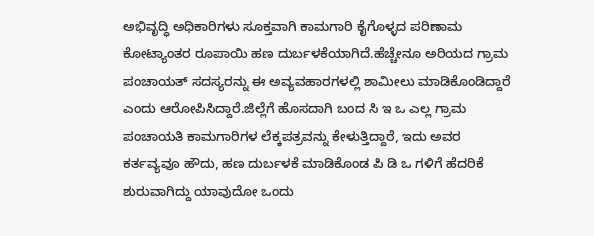ಅಭಿವೃದ್ಧಿ ಅಧಿಕಾರಿಗಳು ಸೂಕ್ತವಾಗಿ ಕಾಮಗಾರಿ ಕೈಗೊಳ್ಳದ ಪರಿಣಾಮ ಕೋಟ್ಯಾಂತರ ರೂಪಾಯಿ ಹಣ ದುರ್ಬಳಕೆಯಾಗಿದೆ.ಹೆಚ್ಚೇನೂ ಅರಿಯದ ಗ್ರಾಮ ಪಂಚಾಯತ್ ಸದಸ್ಯರನ್ನು ಈ ಅವ್ಯವಹಾರಗಳಲ್ಲಿ ಶಾಮೀಲು ಮಾಡಿಕೊಂಡಿದ್ದಾರೆ ಎಂದು ಆರೋಪಿಸಿದ್ದಾರೆ.ಜಿಲ್ಲೆಗೆ ಹೊಸದಾಗಿ ಬಂದ ಸಿ ಇ ಒ ಎಲ್ಲ ಗ್ರಾಮ ಪಂಚಾಯತಿ ಕಾಮಗಾರಿಗಳ ಲೆಕ್ಕಪತ್ರವನ್ನು ಕೇಳುತ್ತಿದ್ದಾರೆ, ಇದು ಅವರ ಕರ್ತವ್ಯವೂ ಹೌದು, ಹಣ ದುರ್ಬಳಕೆ ಮಾಡಿಕೊಂಡ ಪಿ ಡಿ ಒ ಗಳಿಗೆ ಹೆದರಿಕೆ ಶುರುವಾಗಿದ್ದು ಯಾವುದೋ ಒಂದು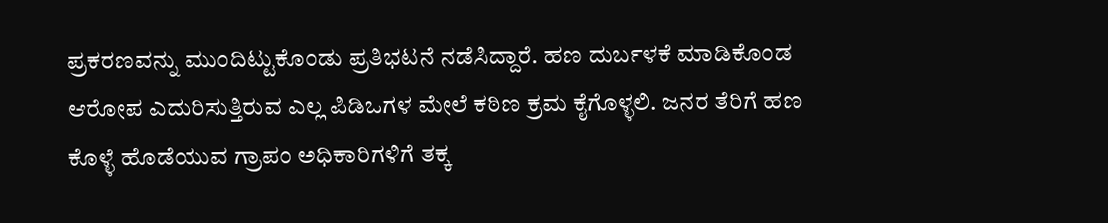ಪ್ರಕರಣವನ್ನು ಮುಂದಿಟ್ಟುಕೊಂಡು ಪ್ರತಿಭಟನೆ ನಡೆಸಿದ್ದಾರೆ. ಹಣ ದುರ್ಬಳಕೆ ಮಾಡಿಕೊಂಡ ಆರೋಪ ಎದುರಿಸುತ್ತಿರುವ ಎಲ್ಲ ಪಿಡಿಒಗಳ ಮೇಲೆ ಕಠಿಣ ಕ್ರಮ ಕೈಗೊಳ್ಳಲಿ. ಜನರ ತೆರಿಗೆ ಹಣ ಕೊಳ್ಳೆ ಹೊಡೆಯುವ ಗ್ರಾಪಂ ಅಧಿಕಾರಿಗಳಿಗೆ ತಕ್ಕ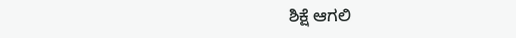ಶಿಕ್ಷೆ ಆಗಲಿ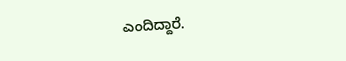ಎಂದಿದ್ದಾರೆ.